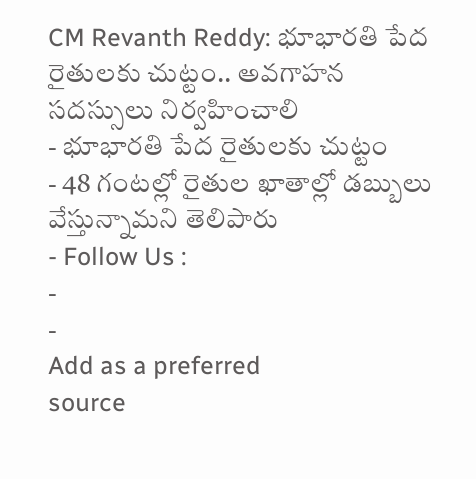CM Revanth Reddy: భూభారతి పేద రైతులకు చుట్టం.. అవగాహన సదస్సులు నిర్వహించాలి
- భూభారతి పేద రైతులకు చుట్టం
- 48 గంటల్లో రైతుల ఖాతాల్లో డబ్బులు వేస్తున్నామని తెలిపారు
- Follow Us :
-
-
Add as a preferred
source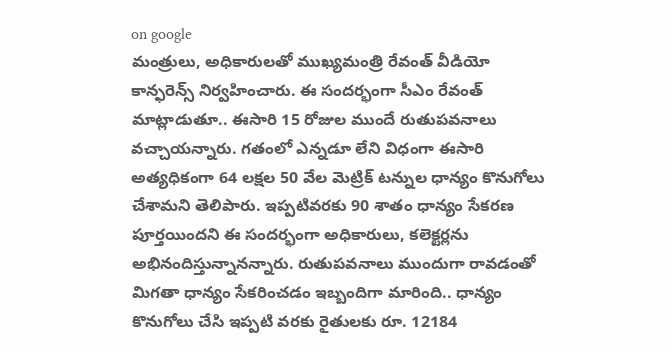on google
మంత్రులు, అధికారులతో ముఖ్యమంత్రి రేవంత్ వీడియో కాన్ఫరెన్స్ నిర్వహించారు. ఈ సందర్భంగా సీఎం రేవంత్ మాట్లాడుతూ.. ఈసారి 15 రోజుల ముందే రుతుపవనాలు వచ్చాయన్నారు. గతంలో ఎన్నడూ లేని విధంగా ఈసారి అత్యధికంగా 64 లక్షల 50 వేల మెట్రిక్ టన్నుల ధాన్యం కొనుగోలు చేశామని తెలిపారు. ఇప్పటివరకు 90 శాతం ధాన్యం సేకరణ పూర్తయిందని ఈ సందర్భంగా అధికారులు, కలెక్టర్లను అభినందిస్తున్నానన్నారు. రుతుపవనాలు ముందుగా రావడంతో మిగతా ధాన్యం సేకరించడం ఇబ్బందిగా మారింది.. ధాన్యం కొనుగోలు చేసి ఇప్పటి వరకు రైతులకు రూ. 12184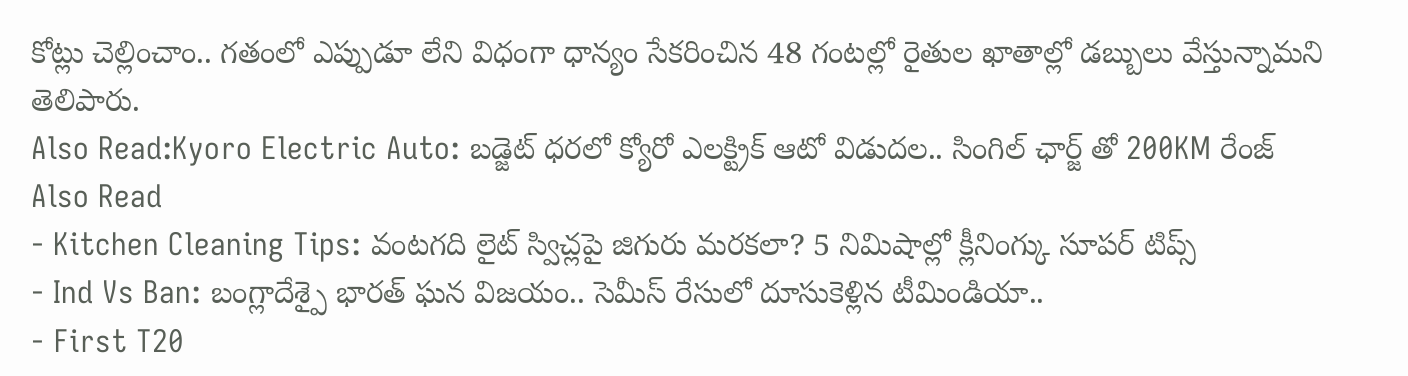కోట్లు చెల్లించాం.. గతంలో ఎప్పుడూ లేని విధంగా ధాన్యం సేకరించిన 48 గంటల్లో రైతుల ఖాతాల్లో డబ్బులు వేస్తున్నామని తెలిపారు.
Also Read:Kyoro Electric Auto: బడ్జెట్ ధరలో క్యోరో ఎలక్ట్రిక్ ఆటో విడుదల.. సింగిల్ ఛార్జ్ తో 200KM రేంజ్
Also Read
- Kitchen Cleaning Tips: వంటగది లైట్ స్విచ్లపై జిగురు మరకలా? 5 నిమిషాల్లో క్లీనింగ్కు సూపర్ టిప్స్
- Ind Vs Ban: బంగ్లాదేశ్పై భారత్ ఘన విజయం.. సెమీస్ రేసులో దూసుకెళ్లిన టీమిండియా..
- First T20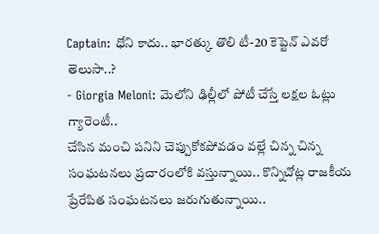Captain: ధోని కాదు.. భారత్కు తొలి టీ-20 కెప్టెన్ ఎవరో తెలుసా..?
- Giorgia Meloni: మెలోని ఢిల్లీలో పోటీ చేస్తే లక్షల ఓట్లు గ్యారెంటీ..
చేసిన మంచి పనిని చెప్పుకోకపోవడం వల్లే చిన్న చిన్న సంఘటనలు ప్రచారంలోకి వస్తున్నాయి.. కొన్నిచోట్ల రాజకీయ ప్రేరేపిత సంఘటనలు జరుగుతున్నాయి..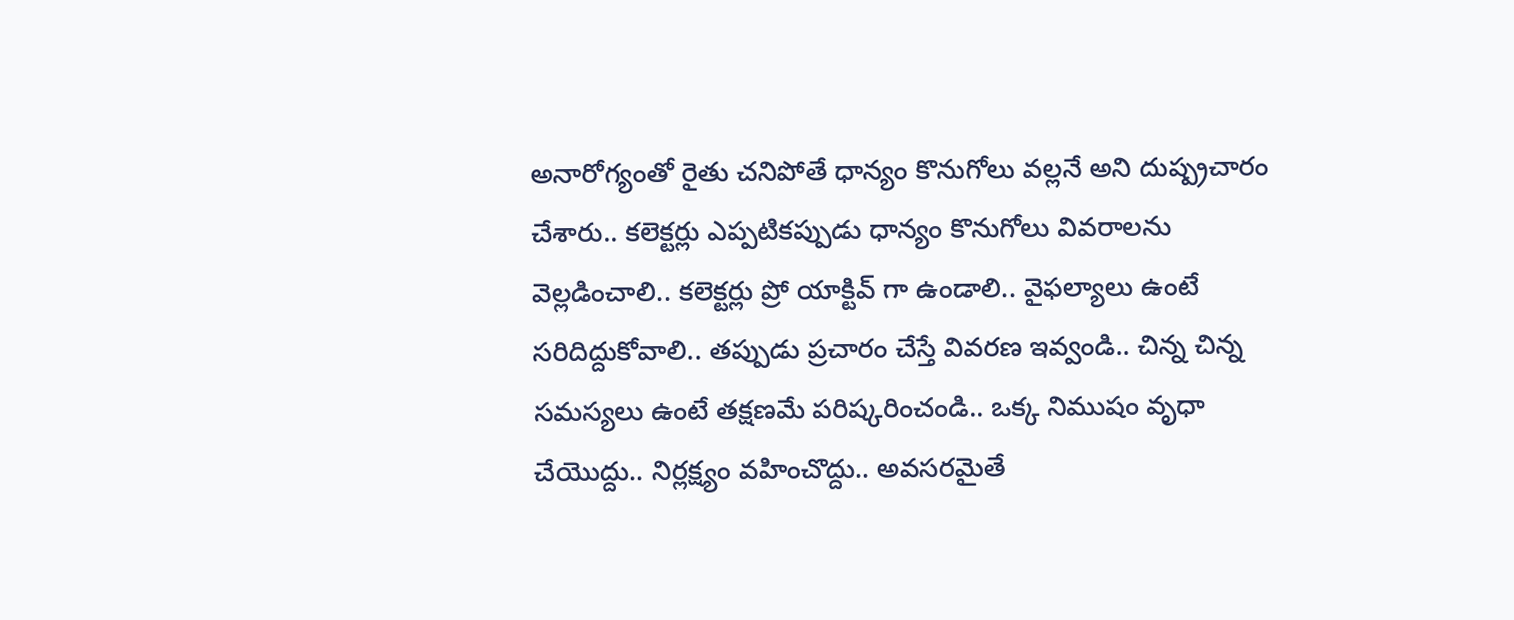అనారోగ్యంతో రైతు చనిపోతే ధాన్యం కొనుగోలు వల్లనే అని దుష్ప్రచారం చేశారు.. కలెక్టర్లు ఎప్పటికప్పుడు ధాన్యం కొనుగోలు వివరాలను వెల్లడించాలి.. కలెక్టర్లు ప్రో యాక్టివ్ గా ఉండాలి.. వైఫల్యాలు ఉంటే సరిదిద్దుకోవాలి.. తప్పుడు ప్రచారం చేస్తే వివరణ ఇవ్వండి.. చిన్న చిన్న సమస్యలు ఉంటే తక్షణమే పరిష్కరించండి.. ఒక్క నిముషం వృధా చేయొద్దు.. నిర్లక్ష్యం వహించొద్దు.. అవసరమైతే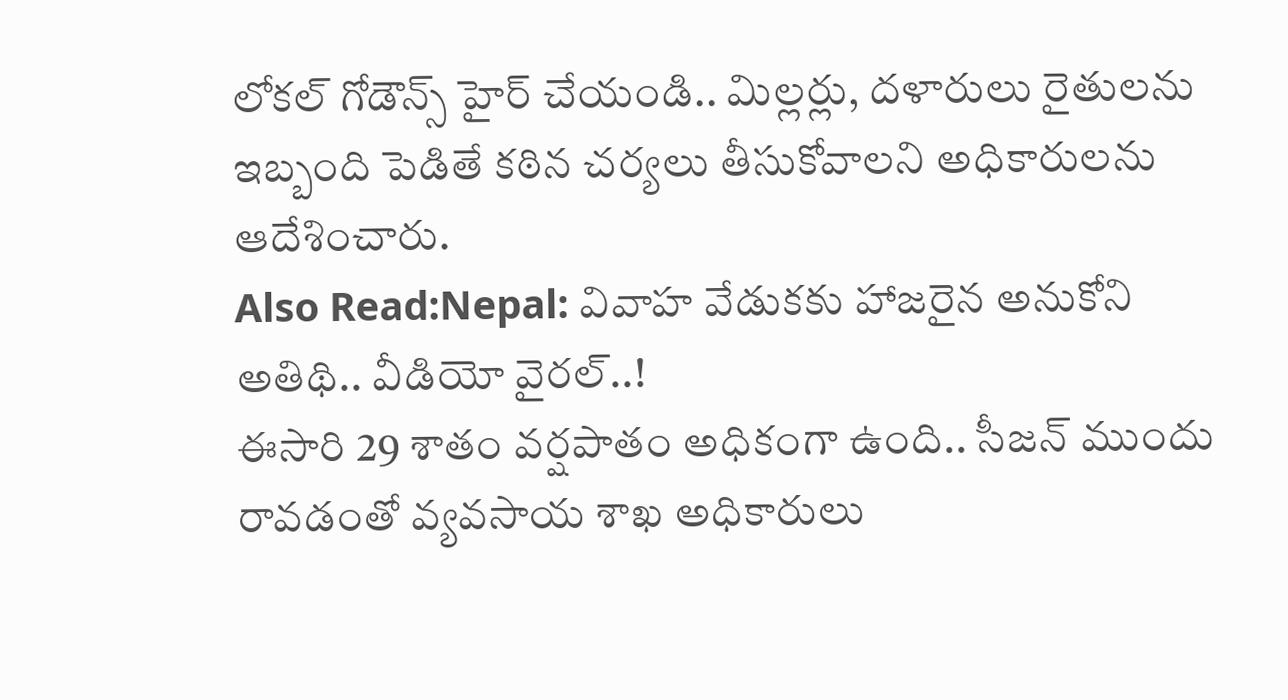లోకల్ గోడౌన్స్ హైర్ చేయండి.. మిల్లర్లు, దళారులు రైతులను ఇబ్బంది పెడితే కఠిన చర్యలు తీసుకోవాలని అధికారులను ఆదేశించారు.
Also Read:Nepal: వివాహ వేడుకకు హాజరైన అనుకోని అతిథి.. వీడియో వైరల్..!
ఈసారి 29 శాతం వర్షపాతం అధికంగా ఉంది.. సీజన్ ముందు రావడంతో వ్యవసాయ శాఖ అధికారులు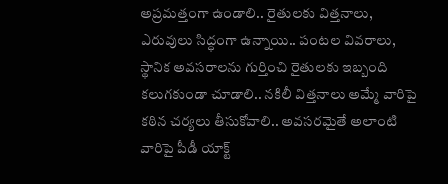అప్రమత్తంగా ఉండాలి.. రైతులకు విత్తనాలు, ఎరువులు సిద్ధంగా ఉన్నాయి.. పంటల వివరాలు, స్థానిక అవసరాలను గుర్తించి రైతులకు ఇబ్బంది కలుగకుండా చూడాలి.. నకిలీ విత్తనాలు అమ్మే వారిపై కఠిన చర్యలు తీసుకోవాలి.. అవసరమైతే అలాంటి వారిపై పీడీ యాక్ట్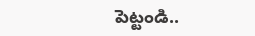పెట్టండి..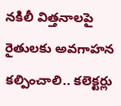నకిలీ విత్తనాలపై రైతులకు అవగాహన కల్పించాలి.. కలెక్టర్లు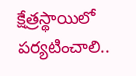క్షేత్రస్థాయిలో పర్యటించాలి..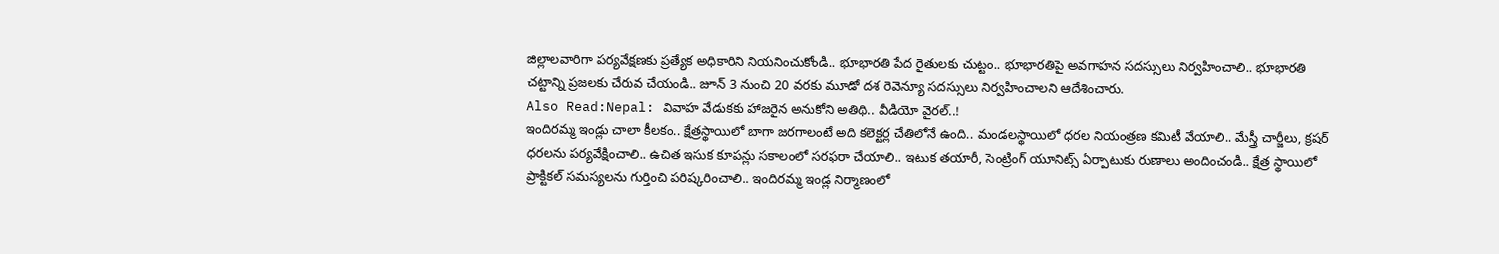జిల్లాలవారిగా పర్యవేక్షణకు ప్రత్యేక అధికారిని నియనించుకోండి.. భూభారతి పేద రైతులకు చుట్టం.. భూభారతిపై అవగాహన సదస్సులు నిర్వహించాలి.. భూభారతి చట్టాన్ని ప్రజలకు చేరువ చేయండి.. జూన్ 3 నుంచి 20 వరకు మూడో దశ రెవెన్యూ సదస్సులు నిర్వహించాలని ఆదేశించారు.
Also Read:Nepal: వివాహ వేడుకకు హాజరైన అనుకోని అతిథి.. వీడియో వైరల్..!
ఇందిరమ్మ ఇండ్లు చాలా కీలకం.. క్షేత్రస్థాయిలో బాగా జరగాలంటే అది కలెక్టర్ల చేతిలోనే ఉంది.. మండలస్థాయిలో ధరల నియంత్రణ కమిటీ వేయాలి.. మేస్త్రీ చార్జీలు, క్రషర్ ధరలను పర్యవేక్షించాలి.. ఉచిత ఇసుక కూపన్లు సకాలంలో సరఫరా చేయాలి.. ఇటుక తయారీ, సెంట్రింగ్ యూనిట్స్ ఏర్పాటుకు రుణాలు అందించండి.. క్షేత్ర స్థాయిలో ప్రాక్టికల్ సమస్యలను గుర్తించి పరిష్కరించాలి.. ఇందిరమ్మ ఇండ్ల నిర్మాణంలో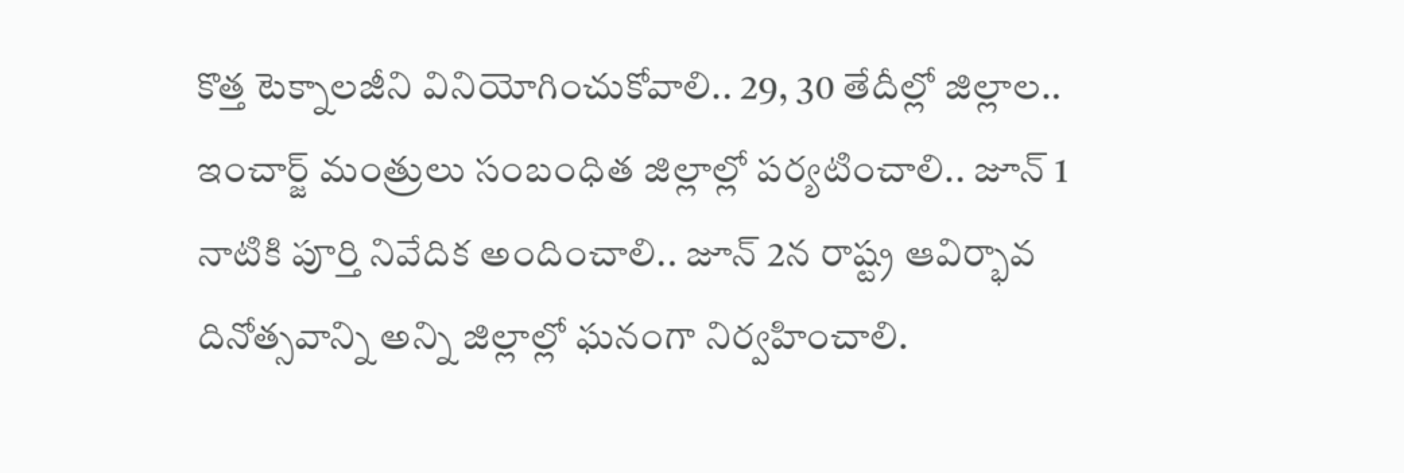కొత్త టెక్నాలజీని వినియోగించుకోవాలి.. 29, 30 తేదీల్లో జిల్లాల.. ఇంచార్జ్ మంత్రులు సంబంధిత జిల్లాల్లో పర్యటించాలి.. జూన్ 1 నాటికి పూర్తి నివేదిక అందించాలి.. జూన్ 2న రాష్ట్ర ఆవిర్భావ దినోత్సవాన్ని అన్ని జిల్లాల్లో ఘనంగా నిర్వహించాలి.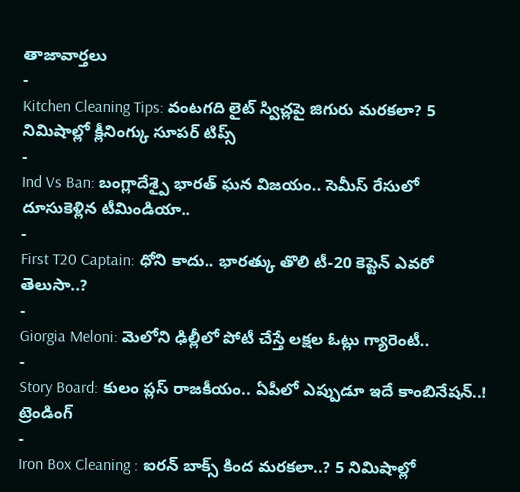తాజావార్తలు
-
Kitchen Cleaning Tips: వంటగది లైట్ స్విచ్లపై జిగురు మరకలా? 5 నిమిషాల్లో క్లీనింగ్కు సూపర్ టిప్స్
-
Ind Vs Ban: బంగ్లాదేశ్పై భారత్ ఘన విజయం.. సెమీస్ రేసులో దూసుకెళ్లిన టీమిండియా..
-
First T20 Captain: ధోని కాదు.. భారత్కు తొలి టీ-20 కెప్టెన్ ఎవరో తెలుసా..?
-
Giorgia Meloni: మెలోని ఢిల్లీలో పోటీ చేస్తే లక్షల ఓట్లు గ్యారెంటీ..
-
Story Board: కులం ప్లస్ రాజకీయం.. ఏపీలో ఎప్పుడూ ఇదే కాంబినేషన్..!
ట్రెండింగ్
-
Iron Box Cleaning : ఐరన్ బాక్స్ కింద మరకలా..? 5 నిమిషాల్లో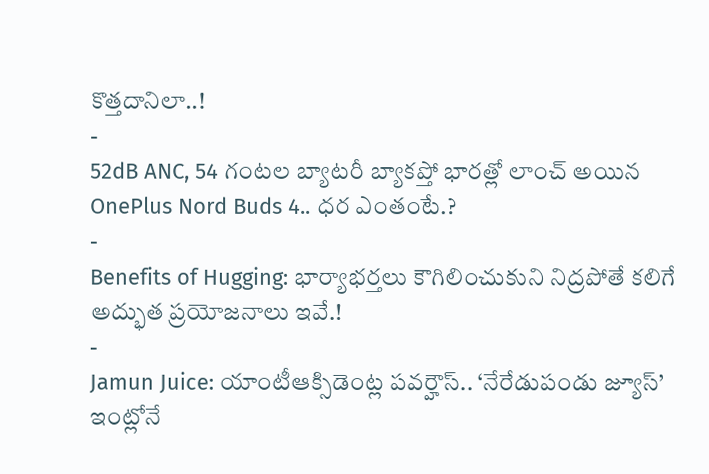కొత్తదానిలా..!
-
52dB ANC, 54 గంటల బ్యాటరీ బ్యాకప్తో భారత్లో లాంచ్ అయిన OnePlus Nord Buds 4.. ధర ఎంతంటే.?
-
Benefits of Hugging: భార్యాభర్తలు కౌగిలించుకుని నిద్రపోతే కలిగే అద్భుత ప్రయోజనాలు ఇవే.!
-
Jamun Juice: యాంటీఆక్సిడెంట్ల పవర్హౌస్.. ‘నేరేడుపండు జ్యూస్’ ఇంట్లోనే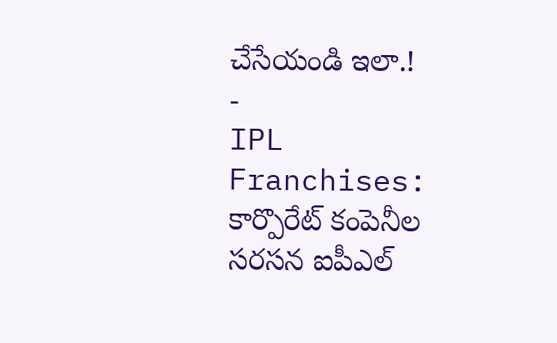చేసేయండి ఇలా.!
-
IPL Franchises: కార్పొరేట్ కంపెనీల సరసన ఐపీఎల్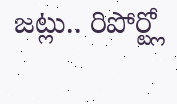జట్లు.. రిపోర్ట్లో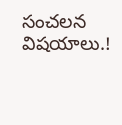సంచలన విషయాలు.!